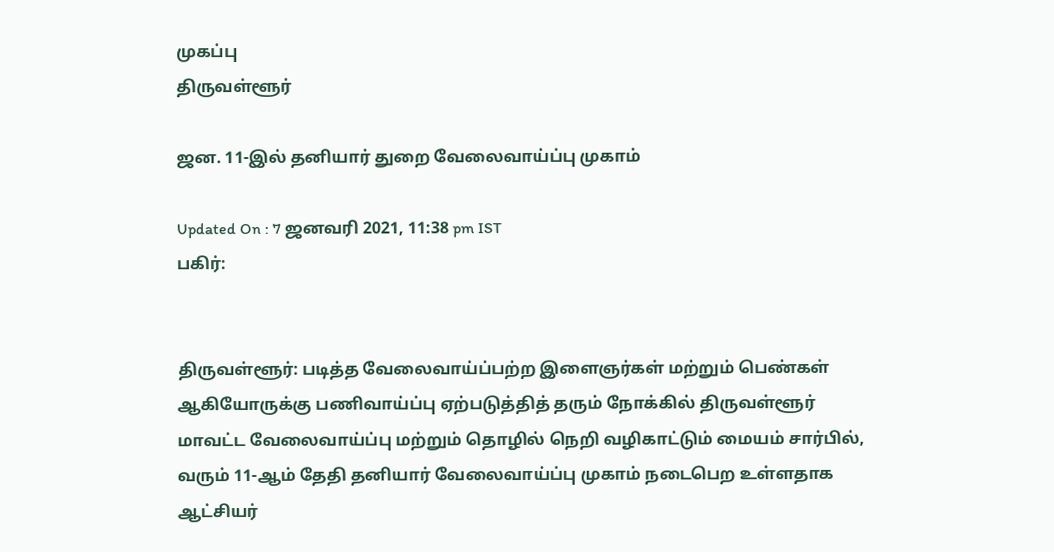முகப்பு
திருவள்ளூர்

ஜன. 11-இல் தனியார் துறை வேலைவாய்ப்பு முகாம்

Updated On : 7 ஜனவரி 2021, 11:38 pm IST
பகிர்:


திருவள்ளூர்: படித்த வேலைவாய்ப்பற்ற இளைஞர்கள் மற்றும் பெண்கள் ஆகியோருக்கு பணிவாய்ப்பு ஏற்படுத்தித் தரும் நோக்கில் திருவள்ளூர் மாவட்ட வேலைவாய்ப்பு மற்றும் தொழில் நெறி வழிகாட்டும் மையம் சார்பில், வரும் 11-ஆம் தேதி தனியார் வேலைவாய்ப்பு முகாம் நடைபெற உள்ளதாக ஆட்சியர்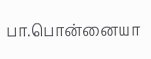பா.பொன்னையா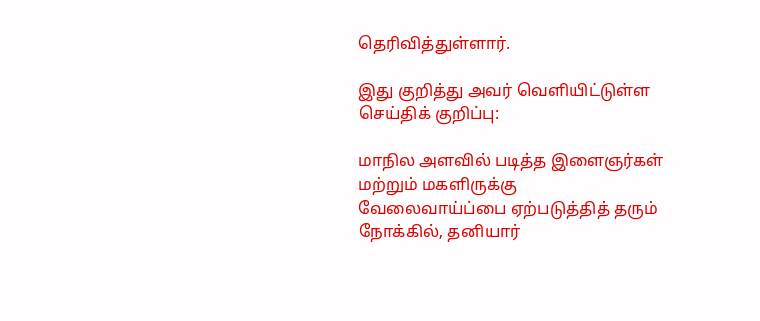தெரிவித்துள்ளார்.

இது குறித்து அவர் வெளியிட்டுள்ள செய்திக் குறிப்பு:

மாநில அளவில் படித்த இளைஞர்கள் மற்றும் மகளிருக்கு வேலைவாய்ப்பை ஏற்படுத்தித் தரும் நோக்கில், தனியார்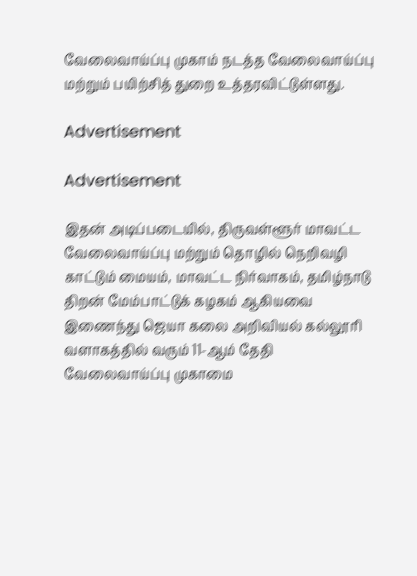வேலைவாய்ப்பு முகாம் நடத்த வேலைவாய்ப்பு மற்றும் பயிற்சித் துறை உத்தரவிட்டுள்ளது.

Advertisement

Advertisement

இதன் அடிப்படையில், திருவள்ளூர் மாவட்ட வேலைவாய்ப்பு மற்றும் தொழில் நெறிவழி காட்டும் மையம், மாவட்ட நிர்வாகம், தமிழ்நாடு திறன் மேம்பாட்டுக் கழகம் ஆகியவை இணைந்து ஜெயா கலை அறிவியல் கல்லூரி வளாகத்தில் வரும் 11-ஆம் தேதி வேலைவாய்ப்பு முகாமை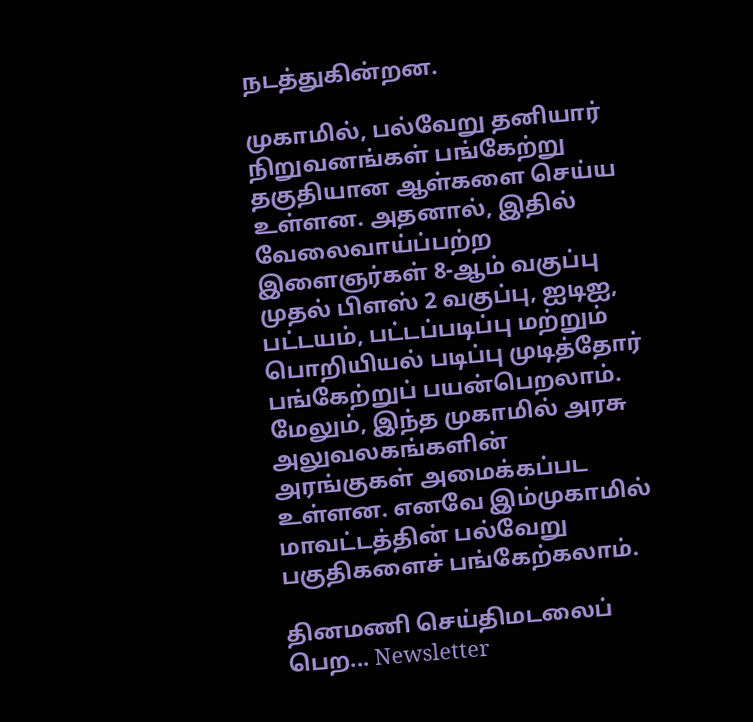நடத்துகின்றன.

முகாமில், பல்வேறு தனியார் நிறுவனங்கள் பங்கேற்று தகுதியான ஆள்களை செய்ய உள்ளன. அதனால், இதில் வேலைவாய்ப்பற்ற இளைஞர்கள் 8-ஆம் வகுப்பு முதல் பிளஸ் 2 வகுப்பு, ஐடிஐ, பட்டயம், பட்டப்படிப்பு மற்றும் பொறியியல் படிப்பு முடித்தோர் பங்கேற்றுப் பயன்பெறலாம். மேலும், இந்த முகாமில் அரசு அலுவலகங்களின் அரங்குகள் அமைக்கப்பட உள்ளன. எனவே இம்முகாமில் மாவட்டத்தின் பல்வேறு பகுதிகளைச் பங்கேற்கலாம்.

தினமணி செய்திமடலைப் பெற... Newsletter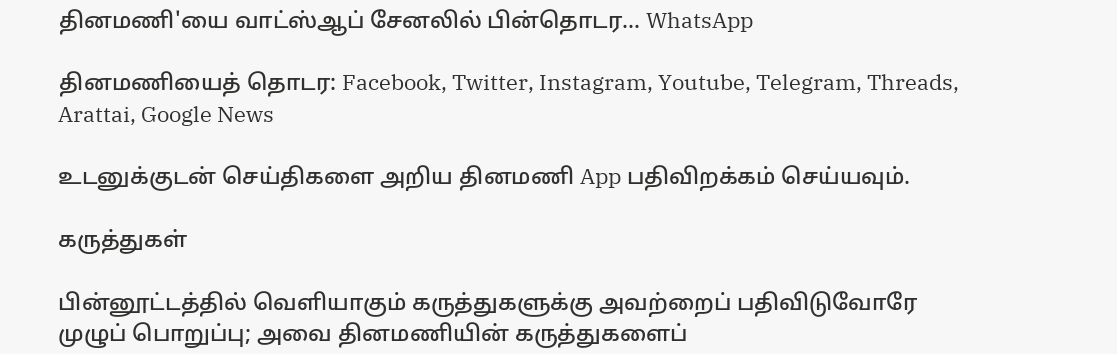தினமணி'யை வாட்ஸ்ஆப் சேனலில் பின்தொடர... WhatsApp

தினமணியைத் தொடர: Facebook, Twitter, Instagram, Youtube, Telegram, Threads, Arattai, Google News

உடனுக்குடன் செய்திகளை அறிய தினமணி App பதிவிறக்கம் செய்யவும்.

கருத்துகள்

பின்னூட்டத்தில் வெளியாகும் கருத்துகளுக்கு அவற்றைப் பதிவிடுவோரே முழுப் பொறுப்பு; அவை தினமணியின் கருத்துகளைப்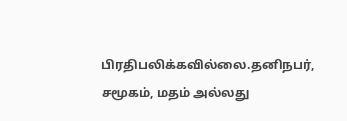பிரதிபலிக்கவில்லை.தனிநபர், சமூகம், மதம் அல்லது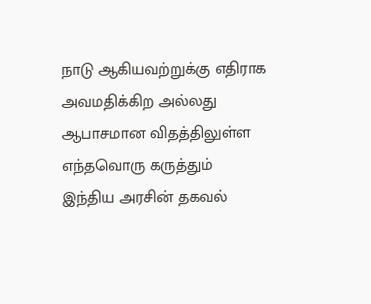நாடு ஆகியவற்றுக்கு எதிராக அவமதிக்கிற அல்லது ஆபாசமான விதத்திலுள்ள எந்தவொரு கருத்தும் இந்திய அரசின் தகவல்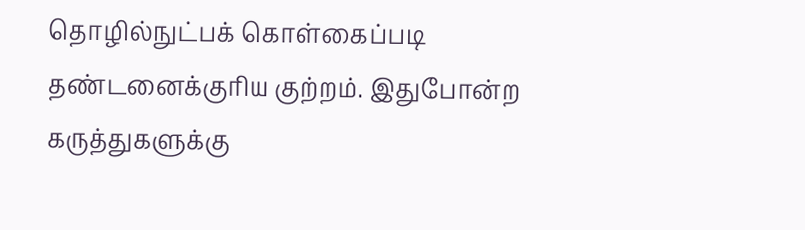தொழில்நுட்பக் கொள்கைப்படி தண்டனைக்குரிய குற்றம். இதுபோன்ற கருத்துகளுக்கு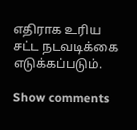எதிராக உரிய சட்ட நடவடிக்கை எடுக்கப்படும்.

Show comments